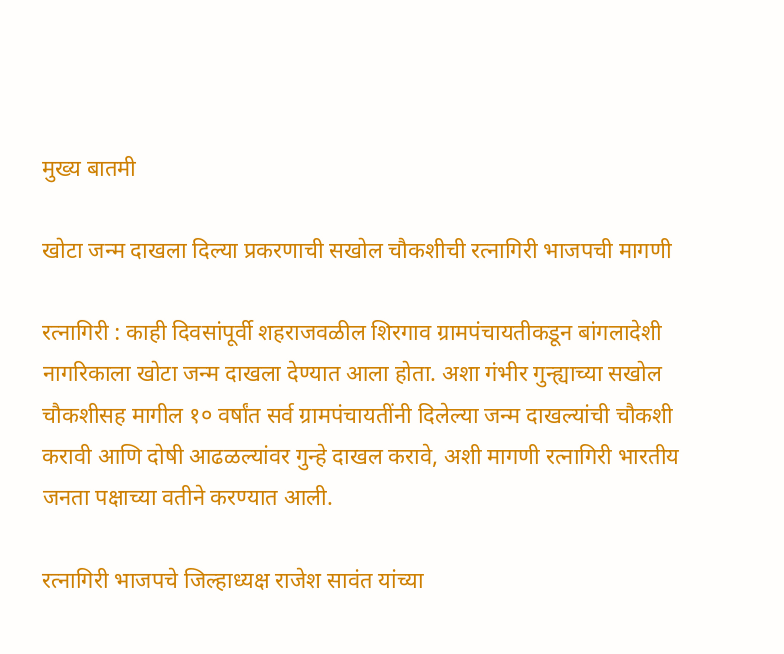मुख्य बातमी

खोटा जन्म दाखला दिल्या प्रकरणाची सखोल चौकशीची रत्नागिरी भाजपची मागणी

रत्नागिरी : काही दिवसांपूर्वी शहराजवळील शिरगाव ग्रामपंचायतीकडून बांगलादेशी नागरिकाला खोटा जन्म दाखला देण्यात आला होता. अशा गंभीर गुन्ह्याच्या सखोल चौकशीसह मागील १० वर्षांत सर्व ग्रामपंचायतींनी दिलेल्या जन्म दाखल्यांची चौकशी करावी आणि दोषी आढळल्यांवर गुन्हे दाखल करावे, अशी मागणी रत्नागिरी भारतीय जनता पक्षाच्या वतीने करण्यात आली.

रत्नागिरी भाजपचे जिल्हाध्यक्ष राजेश सावंत यांच्या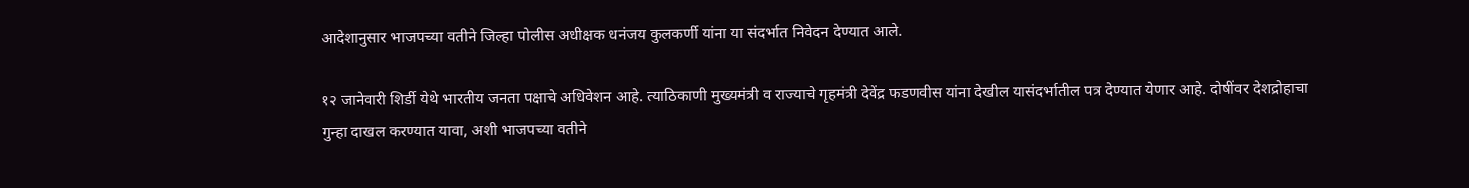आदेशानुसार भाजपच्या वतीने जिल्हा पोलीस अधीक्षक धनंजय कुलकर्णी यांना या संदर्भात निवेदन देण्यात आले.

१२ जानेवारी शिर्डी येथे भारतीय जनता पक्षाचे अधिवेशन आहे. त्याठिकाणी मुख्यमंत्री व राज्याचे गृहमंत्री देवेंद्र फडणवीस यांना देखील यासंदर्भातील पत्र देण्यात येणार आहे. दोषींवर देशद्रोहाचा गुन्हा दाखल करण्यात यावा, अशी भाजपच्या वतीने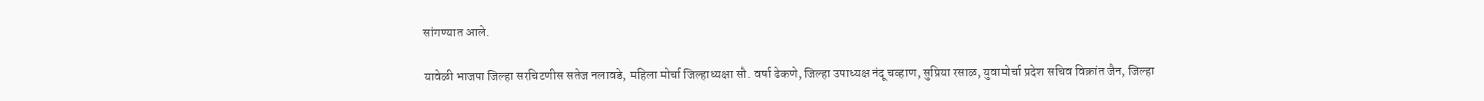सांगण्यात आले.

यावेळी भाजपा जिल्हा सरचिटणीस सतेज नलावडे, महिला मोर्चा जिल्हाध्यक्षा सौ. वर्षा ढेकणे, जिल्हा उपाध्यक्ष नंदू चव्हाण, सुप्रिया रसाळ, युवामोर्चा प्रदेश सचिव विक्रांत जैन, जिल्हा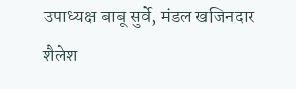उपाध्यक्ष बाबू सुर्वे, मंडल खजिनदार शैलेश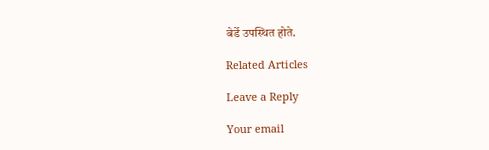बेर्डे उपस्थित होते.

Related Articles

Leave a Reply

Your email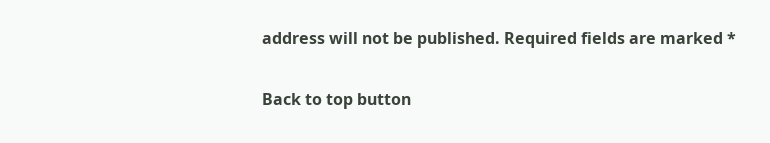address will not be published. Required fields are marked *

Back to top button